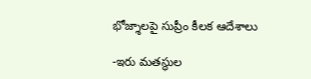భోజ్శాలపై సుప్రీం కీలక ఆదేశాలు

-ఇరు మతస్థుల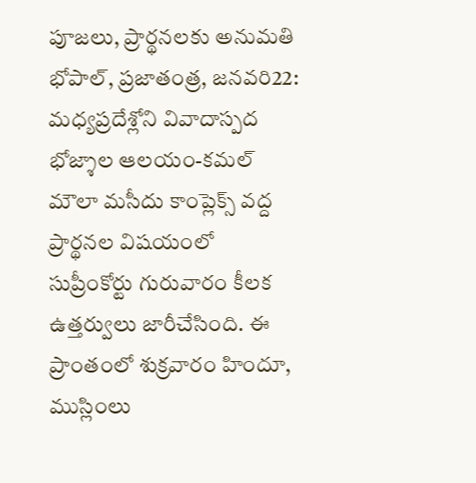పూజలు, ప్రార్థనలకు అనుమతి భోపాల్, ప్రజాతంత్ర, జనవరి22: మధ్యప్రదేశ్లోని వివాదాస్పద భోజ్శాల ఆలయం-కమల్ మౌలా మసీదు కాంప్లెక్స్ వద్ద ప్రార్థనల విషయంలో సుప్రీంకోర్టు గురువారం కీలక ఉత్తర్వులు జారీచేసింది. ఈ ప్రాంతంలో శుక్రవారం హిందూ, ముస్లింలు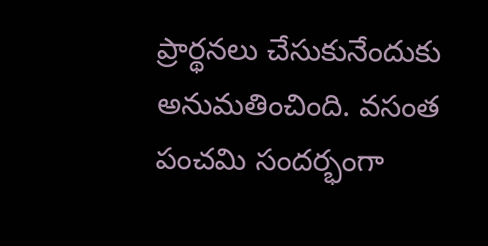ప్రార్థనలు చేసుకునేందుకు అనుమతించింది. వసంత పంచమి సందర్భంగా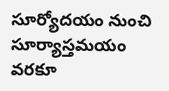సూర్యోదయం నుంచి సూర్యాస్తమయం వరకూ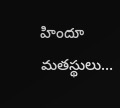హిందూ మతస్థులు…